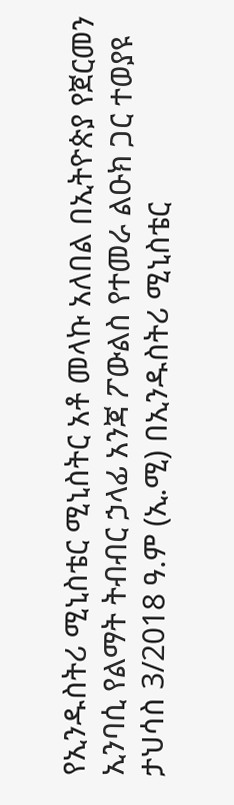የኢንዱስትሪ ሚኒስቴር ሚኒስትር አቶ መላኩ አለበል በኢትዮጵያ የጀርመን ኢንባሲ የልማት ትብብር ኃላፊ አንጃ ፖውልስ የተመራ ልዑክ ጋር ተወያዩ
ታህሳስ 3/2018 ዓ.ም (ኢ.ሚ) በኢንዱስትሪ ሚኒስቴር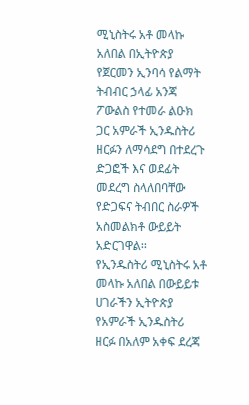ሚኒስትሩ አቶ መላኩ አለበል በኢትዮጵያ የጀርመን ኢንባሳ የልማት ትብብር ኃላፊ አንጃ ፖውልስ የተመራ ልዑክ ጋር አምራች ኢንዱስትሪ ዘርፉን ለማሳደግ በተደረጉ ድጋፎች እና ወደፊት መደረግ ስላለበባቸው የድጋፍና ትብበር ስራዎች አስመልክቶ ውይይት አድርገዋል፡፡
የኢንዱስትሪ ሚኒስትሩ አቶ መላኩ አለበል በውይይቱ ሀገራችን ኢትዮጵያ የአምራች ኢንዱስትሪ ዘርፉ በአለም አቀፍ ደረጃ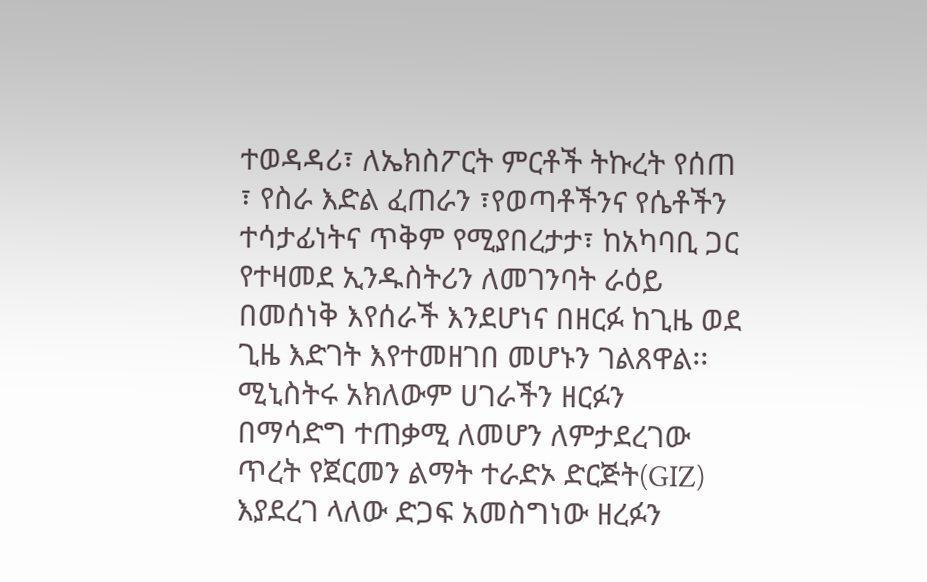ተወዳዳሪ፣ ለኤክስፖርት ምርቶች ትኩረት የሰጠ ፣ የስራ እድል ፈጠራን ፣የወጣቶችንና የሴቶችን ተሳታፊነትና ጥቅም የሚያበረታታ፣ ከአካባቢ ጋር የተዛመደ ኢንዱስትሪን ለመገንባት ራዕይ በመሰነቅ እየሰራች እንደሆነና በዘርፉ ከጊዜ ወደ ጊዜ እድገት እየተመዘገበ መሆኑን ገልጸዋል፡፡
ሚኒስትሩ አክለውም ሀገራችን ዘርፉን በማሳድግ ተጠቃሚ ለመሆን ለምታደረገው ጥረት የጀርመን ልማት ተራድኦ ድርጅት(GIZ) እያደረገ ላለው ድጋፍ አመስግነው ዘረፉን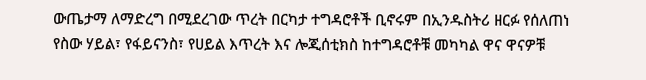ውጤታማ ለማድረግ በሚደረገው ጥረት በርካታ ተግዳሮቶች ቢኖሩም በኢንዱስትሪ ዘርፉ የሰለጠነ የስው ሃይል፣ የፋይናንስ፣ የሀይል እጥረት እና ሎጂሰቲክስ ከተግዳሮቶቹ መካካል ዋና ዋናዎቹ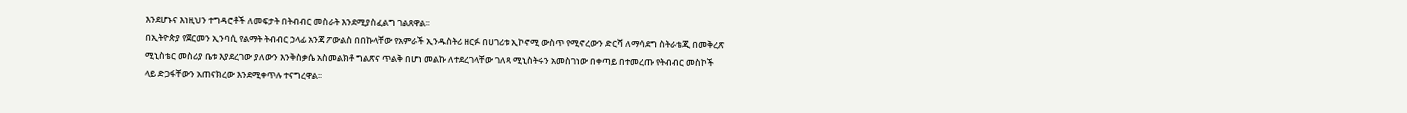እንደሆኑና እነዚህን ተግዳሮቶች ለመፍታት በትብብር መስራት እንደሚያስፈልግ ገልጸዋል፡፡
በኢትዮጵያ የጀርመን ኢንባሲ የልማት ትብብር ኃላፊ አንጃ ፖውልስ በበኩላቸው የአምራች ኢንዱስትሪ ዘርፉ በሀገሪቱ ኢኮኖሚ ውስጥ የሚኖረውን ድርሻ ለማሳደግ ስትራቴጂ በመቅረጽ ሚኒስቴር መስሪያ ቤቱ እያደረገው ያለውን እንቅስቃሴ አስመልክቶ ግልጽና ጥልቅ በሆነ መልኩ ለተደረገላቸው ገለጻ ሚኒስትሩን አመስገነው በቀጣይ በተመረጡ የትብብር መስኮች ላይ ድጋፋቸውን አጠናክረው እንደሚቀጥሉ ተናግረዋል፡፡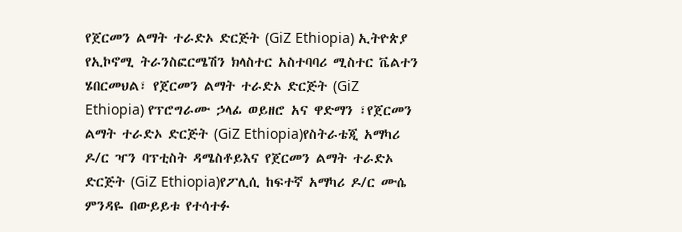የጀርመን ልማት ተራድኦ ድርጅት (GiZ Ethiopia) ኢትዮጵያ የኢኮኖሚ ትራንስፎርሜሽን ክላስተር አስተባባሪ ሚስተር ቬልተን ሄበርመህል፣ የጀርመን ልማት ተራድኦ ድርጅት (GiZ Ethiopia) የፕሮግራሙ ኃላፊ ወይዘሮ አና ዋድማን ፣የጀርመን ልማት ተራድኦ ድርጅት (GiZ Ethiopia)የስትራቴጂ አማካሪ ዶ/ር ዣን ባፕቲስት ዳሜስቶይእና የጀርመን ልማት ተራድኦ ድርጅት (GiZ Ethiopia)የፖሊሲ ከፍተኛ አማካሪ ዶ/ር ሙሴ ምንዳዬ በውይይቱ የተሳተፉ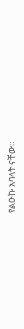የልዑኩ አባላት ናቸው።